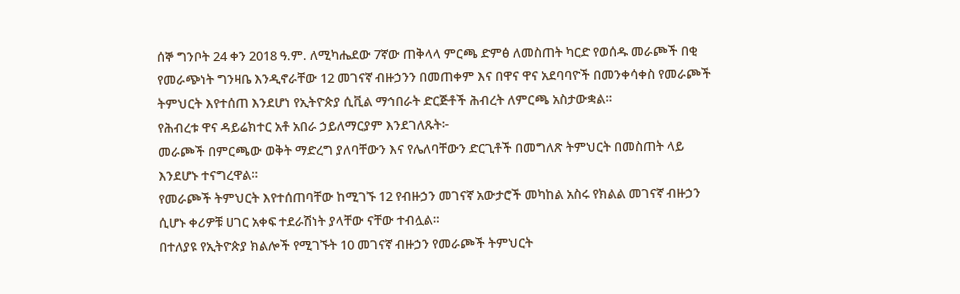ሰኞ ግንቦት 24 ቀን 2018 ዓ.ም. ለሚካሔደው 7ኛው ጠቅላላ ምርጫ ድምፅ ለመስጠት ካርድ የወሰዱ መራጮች በቂ የመራጭነት ግንዛቤ እንዲኖራቸው 12 መገናኛ ብዙኃንን በመጠቀም እና በዋና ዋና አደባባዮች በመንቀሳቀስ የመራጮች ትምህርት እየተሰጠ እንደሆነ የኢትዮጵያ ሲቪል ማኅበራት ድርጅቶች ሕብረት ለምርጫ አስታውቋል።
የሕብረቱ ዋና ዳይሬክተር አቶ አበራ ኃይለማርያም እንደገለጹት፦
መራጮች በምርጫው ወቅት ማድረግ ያለባቸውን እና የሌለባቸውን ድርጊቶች በመግለጽ ትምህርት በመስጠት ላይ እንደሆኑ ተናግረዋል።
የመራጮች ትምህርት እየተሰጠባቸው ከሚገኙ 12 የብዙኃን መገናኛ አውታሮች መካከል አስሩ የክልል መገናኛ ብዙኃን ሲሆኑ ቀሪዎቹ ሀገር አቀፍ ተደራሽነት ያላቸው ናቸው ተብሏል።
በተለያዩ የኢትዮጵያ ክልሎች የሚገኙት 10 መገናኛ ብዙኃን የመራጮች ትምህርት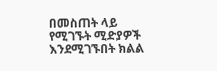በመስጠት ላይ የሚገኙት ሚድያዎች እንደሚገኙበት ክልል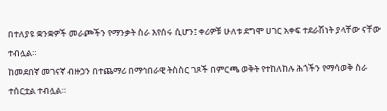በተለያዩ ቋንቋዎች መራጮችን የማንቃት ስራ እየሰሩ ሲሆን፤ ቀሪዎቹ ሁለቱ ደግሞ ሀገር አቀፍ ተደራሽነት ያላቸው ናቸው ተብሏል።
ከመደበኛ መገናኛ ብዙኃን በተጨማሪ በማኅበራዊ ትስስር ገጾች በምርጫ ወቅት የተከለከሉ ሕጎችን የማሳወቅ ስራ ተሰርቷል ተብሏል።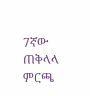7ኛው ጠቅላላ ምርጫ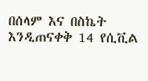በሰላም እና በስኬት እንዲጠናቀቅ 14 የሲቪል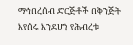ማኅበረሰብ ድርጅቶች በቅንጅት እየሰሩ እንደሆነ የሕብረቱ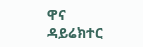ዋና ዳይሬክተር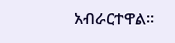አብራርተዋል።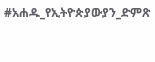#አሐዱ_የኢትዮጵያውያን_ድምጽ